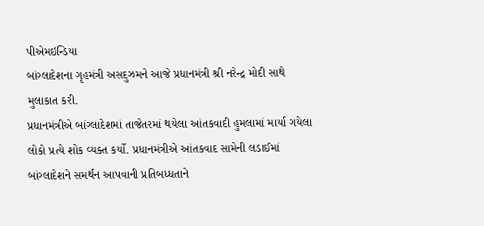પીએમઇન્ડિયા
બાંગ્લાદેશના ગૃહમંત્રી અસદુઝમને આજે પ્રધાનમંત્રી શ્રી નરેન્દ્ર મોદી સાથે મુલાકાત કરી.
પ્રધાનમંત્રીએ બાંગ્લાદેશમાં તાજેતરમાં થયેલા આંતકવાદી હુમલામાં માર્યા ગયેલા લોકો પ્રત્યે શોક વ્યક્ત કર્યો. પ્રધાનમંત્રીએ આંતકવાદ સામેની લડાઈમાં બાંગ્લાદેશને સમર્થન આપવાની પ્રતિબધ્ધતાને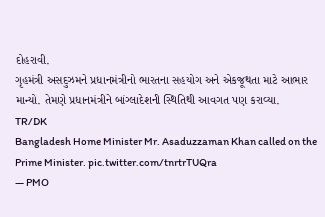દોહરાવી.
ગૃહમંત્રી અસદુઝમને પ્રધાનમંત્રીનો ભારતના સહયોગ અને એકજૂથતા માટે આભાર માન્યો. તેમણે પ્રધાનમંત્રીને બાંગ્લાદેશની સ્થિતિથી આવગત પણ કરાવ્યા.
TR/DK
Bangladesh Home Minister Mr. Asaduzzaman Khan called on the Prime Minister. pic.twitter.com/tnrtrTUQra
— PMO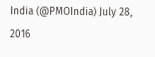India (@PMOIndia) July 28, 2016